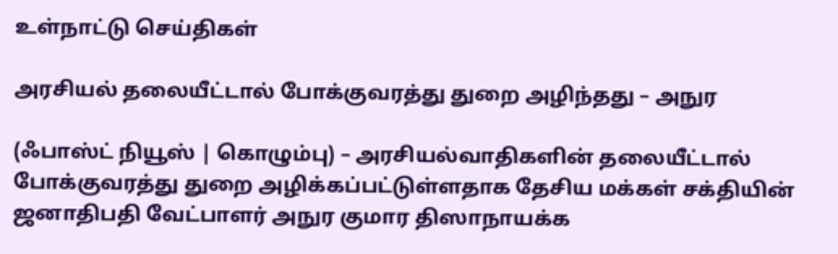உள்நாட்டு செய்திகள்

அரசியல் தலையீட்டால் போக்குவரத்து துறை அழிந்தது – அநுர

(ஃபாஸ்ட் நியூஸ் | கொழும்பு) – அரசியல்வாதிகளின் தலையீட்டால் போக்குவரத்து துறை அழிக்கப்பட்டுள்ளதாக தேசிய மக்கள் சக்தியின் ஜனாதிபதி வேட்பாளர் அநுர குமார திஸாநாயக்க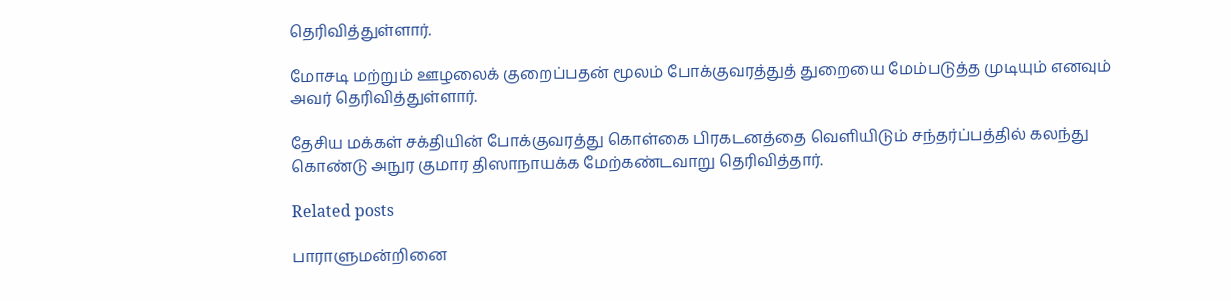தெரிவித்துள்ளார்.

மோசடி மற்றும் ஊழலைக் குறைப்பதன் மூலம் போக்குவரத்துத் துறையை மேம்படுத்த முடியும் எனவும் அவர் தெரிவித்துள்ளார்.

தேசிய மக்கள் சக்தியின் போக்குவரத்து கொள்கை பிரகடனத்தை வௌியிடும் சந்தர்ப்பத்தில் கலந்து கொண்டு அநுர குமார திஸாநாயக்க மேற்கண்டவாறு தெரிவித்தார்.

Related posts

பாராளுமன்றினை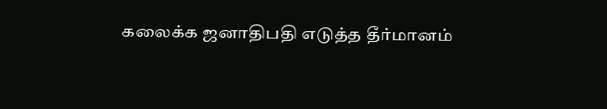கலைக்க ஜனாதிபதி எடுத்த தீர்மானம்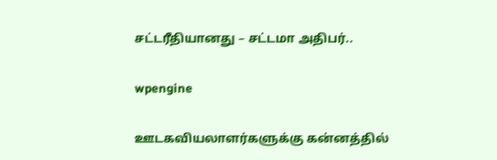சட்டரீதியானது – சட்டமா அதிபர்..

wpengine

ஊடகவியலாளர்களுக்கு கன்னத்தில்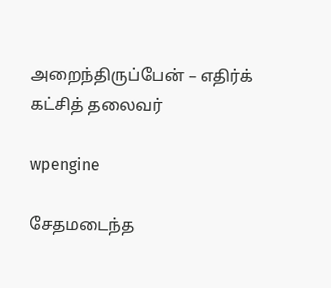அறைந்திருப்பேன் – எதிர்க் கட்சித் தலைவர்

wpengine

சேதமடைந்த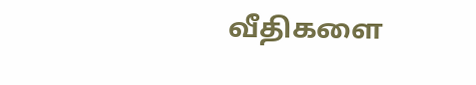வீதிகளை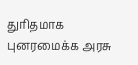துரிதமாக புனரமைக்க அரசு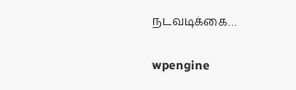நடவடிக்கை…

wpengine